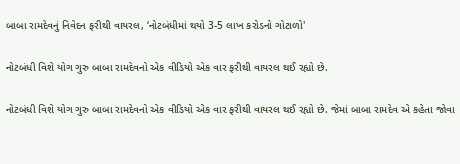બાબા રામદેવનું નિવેદન ફરીથી વાયરલ, ‘નોટબંધીમાં થયો 3-5 લાખ કરોડનો ગોટાળો'

નોટબંધી વિશે યોગ ગુરુ બાબા રામદેવનો એક વીડિયો એક વાર ફરીથી વાયરલ થઈ રહ્યો છે.

નોટબંધી વિશે યોગ ગુરુ બાબા રામદેવનો એક વીડિયો એક વાર ફરીથી વાયરલ થઈ રહ્યો છે. જેમાં બાબા રામદેવ એ કહેતા જોવા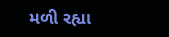મળી રહ્યા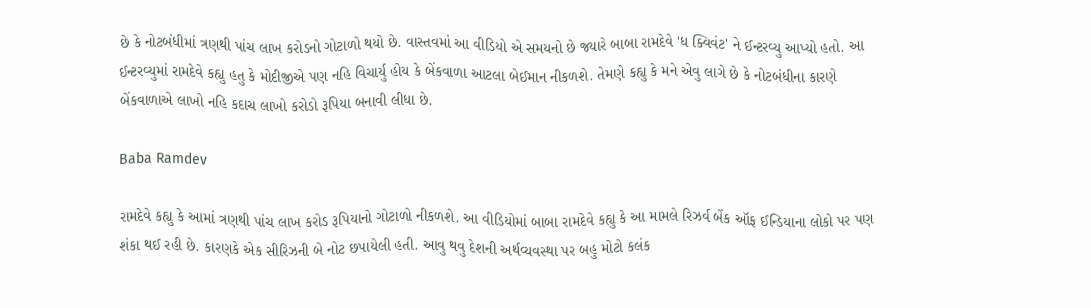છે કે નોટબંધીમાં ત્રણથી પાંચ લાખ કરોડનો ગોટાળો થયો છે. વાસ્તવમાં આ વીડિયો એ સમયનો છે જ્યારે બાબા રામદેવે 'ધ ક્વિવંટ' ને ઈન્ટરવ્યુ આપ્યો હતો. આ ઈન્ટરવ્યુમાં રામદેવે કહ્યુ હતુ કે મોદીજીએ પણ નહિ વિચાર્યુ હોય કે બેંકવાળા આટલા બેઈમાન નીકળશે. તેમણે કહ્યુ કે મને એવુ લાગે છે કે નોટબંધીના કારણે બેંકવાળાએ લાખો નહિ કદાચ લાખો કરોડો રૂપિયા બનાવી લીધા છે.

Baba Ramdev

રામદેવે કહ્યુ કે આમાં ત્રણથી પાંચ લાખ કરોડ રૂપિયાનો ગોટાળો નીકળશે. આ વીડિયોમાં બાબા રામદેવે કહ્યુ કે આ મામલે રિઝર્વ બેંક ઑફ ઈન્ડિયાના લોકો પર પણ શંકા થઈ રહી છે. કારણકે એક સીરિઝની બે નોટ છપાયેલી હતી. આવુ થવુ દેશની અર્થવ્યવસ્થા પર બહુ મોટો કલંક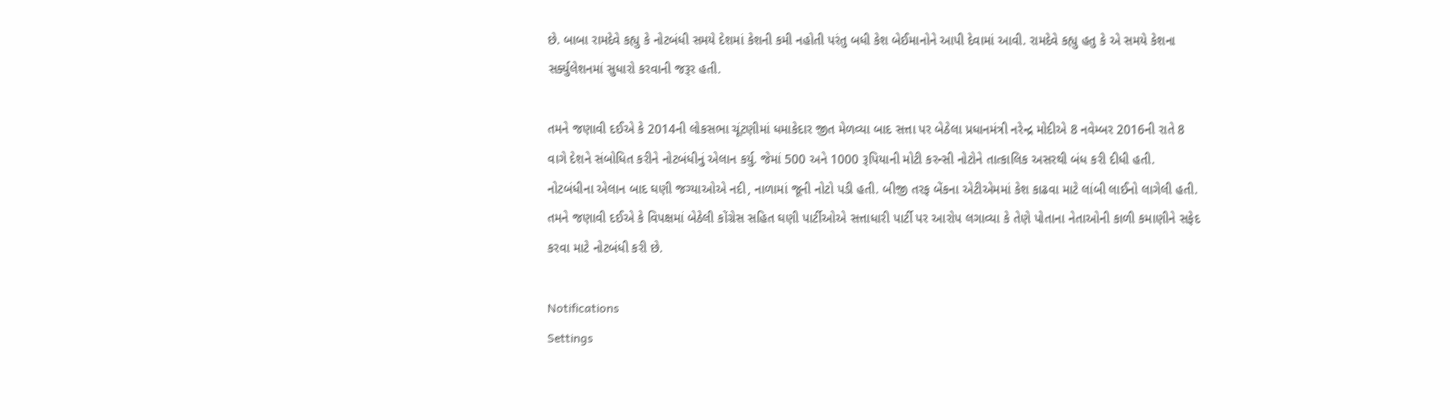છે. બાબા રામદેવે કહ્યુ કે નોટબંધી સમયે દેશમાં કેશની કમી નહોતી પરંતુ બધી કેશ બેઈમાનોને આપી દેવામાં આવી. રામદેવે કહ્યુ હતુ કે એ સમયે કેશના સર્ક્યુલેશનમાં સુધારો કરવાની જરૂર હતી.

તમને જણાવી દઈએ કે 2014ની લોકસભા ચૂંટણીમાં ધમાકેદાર જીત મેળવ્યા બાદ સત્તા પર બેઠેલા પ્રધાનમંત્રી નરેન્દ્ર મોદીએ 8 નવેમ્બર 2016ની રાતે 8 વાગે દેશને સંબોધિત કરીને નોટબંધીનું એલાન કર્યુ. જેમાં 500 અને 1000 રૂપિયાની મોટી કરન્સી નોટોને તાત્કાલિક અસરથી બંધ કરી દીધી હતી. નોટબંધીના એલાન બાદ ઘણી જગ્યાઓએ નદી, નાળામાં જૂની નોટો પડી હતી. બીજી તરફ બેંકના એટીએમમાં કેશ કાઢવા માટે લાંબી લાઈનો લાગેલી હતી. તમને જણાવી દઈએ કે વિપક્ષમાં બેઠેલી કોંગ્રેસ સહિત ઘણી પાર્ટીઓએ સત્તાધારી પાર્ટી પર આરોપ લગાવ્યા કે તેણે પોતાના નેતાઓની કાળી કમાણીને સફેદ કરવા માટે નોટબંધી કરી છે.

Notifications
Settings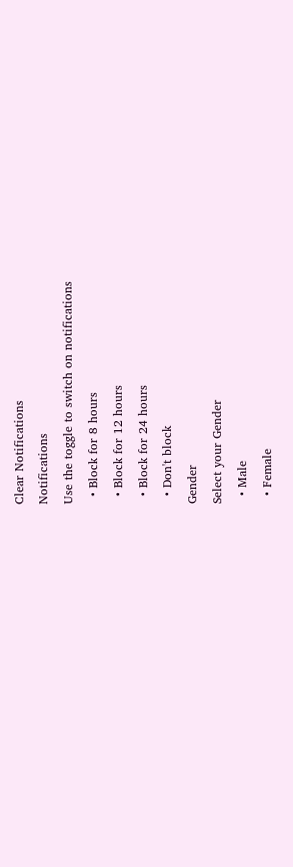Clear Notifications
Notifications
Use the toggle to switch on notifications
  • Block for 8 hours
  • Block for 12 hours
  • Block for 24 hours
  • Don't block
Gender
Select your Gender
  • Male
  • Female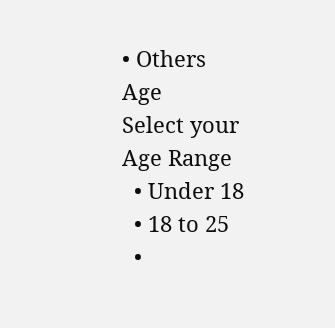• Others
Age
Select your Age Range
  • Under 18
  • 18 to 25
  •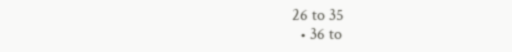26 to 35
  • 36 to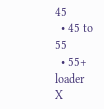45
  • 45 to 55
  • 55+
loader
X